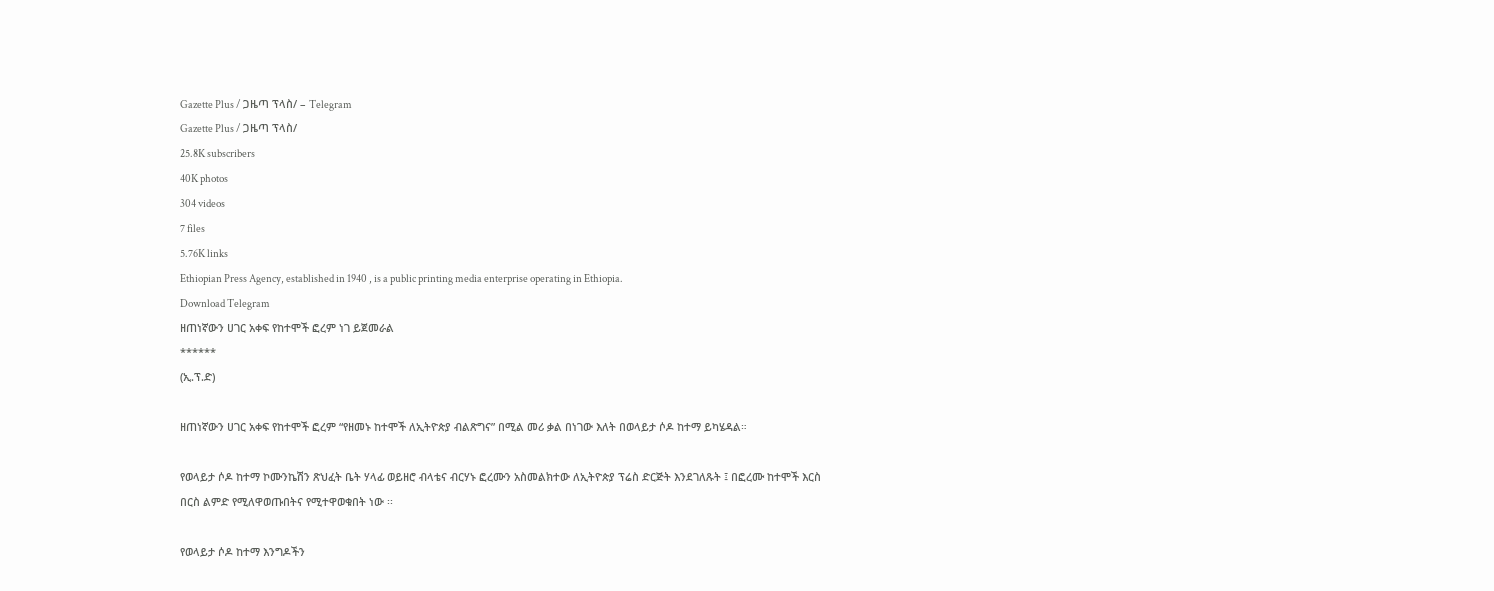Gazette Plus / ጋዜጣ ፕላስ/ – Telegram
Gazette Plus / ጋዜጣ ፕላስ/
25.8K subscribers
40K photos
304 videos
7 files
5.76K links
Ethiopian Press Agency, established in 1940 , is a public printing media enterprise operating in Ethiopia.
Download Telegram
ዘጠነኛውን ሀገር አቀፍ የከተሞች ፎረም ነገ ይጀመራል
******
(ኢ.ፕ.ድ)

ዘጠነኛውን ሀገር አቀፍ የከተሞች ፎረም “የዘመኑ ከተሞች ለኢትዮጵያ ብልጽግና” በሚል መሪ ቃል በነገው እለት በወላይታ ሶዶ ከተማ ይካሄዳል።

የወላይታ ሶዶ ከተማ ኮሙንኬሽን ጽህፈት ቤት ሃላፊ ወይዘሮ ብላቴና ብርሃኑ ፎረሙን አስመልክተው ለኢትዮጵያ ፕሬስ ድርጅት እንደገለጹት ፤ በፎረሙ ከተሞች እርስ በርስ ልምድ የሚለዋወጡበትና የሚተዋወቁበት ነው ፡፡

የወላይታ ሶዶ ከተማ እንግዶችን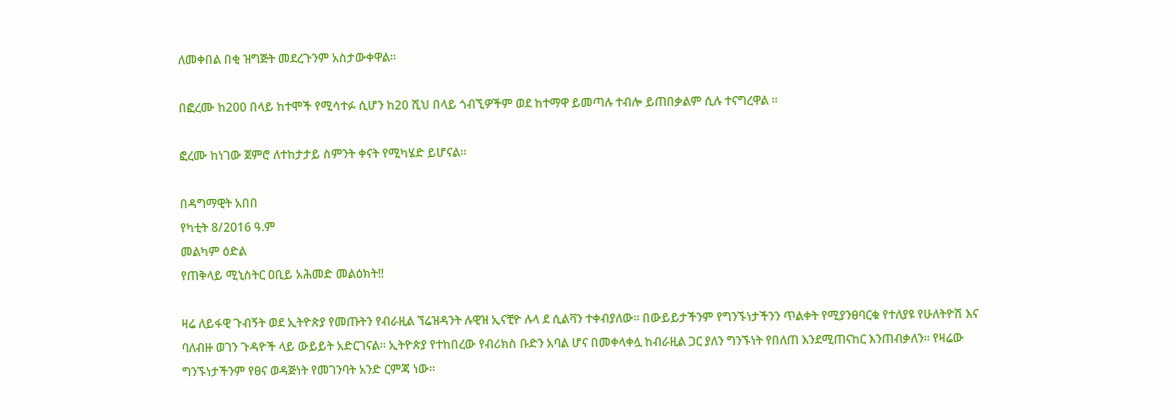ለመቀበል በቂ ዝግጅት መደረጉንም አስታውቀዋል፡፡

በፎረሙ ከ200 በላይ ከተሞች የሚሳተፉ ሲሆን ከ20 ሺህ በላይ ጎብኚዎችም ወደ ከተማዋ ይመጣሉ ተብሎ ይጠበቃልም ሲሉ ተናግረዋል ፡፡

ፎረሙ ከነገው ጀምሮ ለተከታታይ ስምንት ቀናት የሚካሄድ ይሆናል፡፡

በዳግማዊት አበበ
የካቲት 8/2016 ዓ.ም
መልካም ዕድል
የጠቅላይ ሚኒስትር ዐቢይ አሕመድ መልዕክት‼

ዛሬ ለይፋዊ ጉብኝት ወደ ኢትዮጵያ የመጡትን የብራዚል ኘሬዝዳንት ሉዊዝ ኢናቺዮ ሉላ ደ ሲልቫን ተቀብያለው። በውይይታችንም የግንኙነታችንን ጥልቀት የሚያንፀባርቁ የተለያዩ የሁለትዮሽ እና ባለብዙ ወገን ጉዳዮች ላይ ውይይት አድርገናል። ኢትዮጵያ የተከበረው የብሪክስ ቡድን አባል ሆና በመቀላቀሏ ከብራዚል ጋር ያለን ግንኙነት የበለጠ እንደሚጠናከር እንጠብቃለን። የዛሬው ግንኙነታችንም የፀና ወዳጅነት የመገንባት አንድ ርምጃ ነው።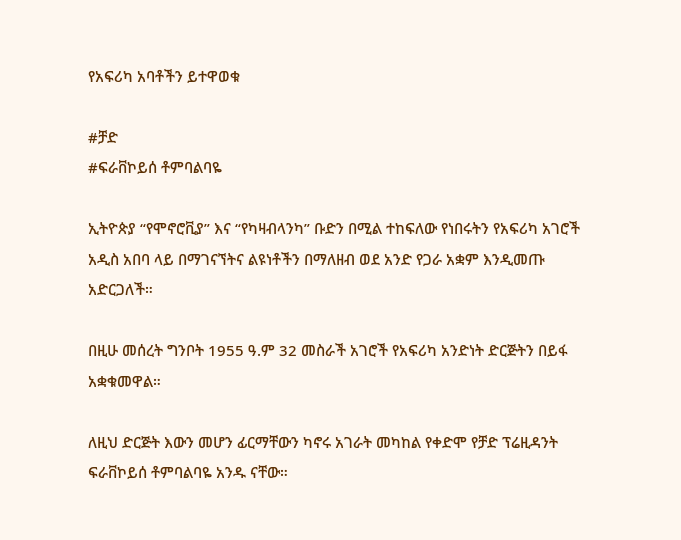የአፍሪካ አባቶችን ይተዋወቁ

#ቻድ
#ፍራቨኮይሰ ቶምባልባዬ

ኢትዮጵያ “የሞኖሮቪያ” እና “የካዛብላንካ” ቡድን በሚል ተከፍለው የነበሩትን የአፍሪካ አገሮች አዲስ አበባ ላይ በማገናኘትና ልዩነቶችን በማለዘብ ወደ አንድ የጋራ አቋም እንዲመጡ አድርጋለች።

በዚሁ መሰረት ግንቦት 1955 ዓ.ም 32 መስራች አገሮች የአፍሪካ አንድነት ድርጅትን በይፋ አቋቁመዋል።

ለዚህ ድርጅት እውን መሆን ፊርማቸውን ካኖሩ አገራት መካከል የቀድሞ የቻድ ፕሬዚዳንት ፍራቨኮይሰ ቶምባልባዬ አንዱ ናቸው።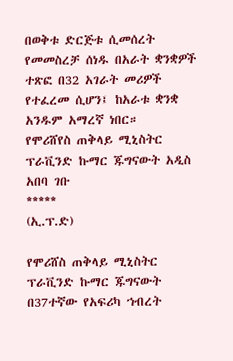በወቅቱ ድርጅቱ ሲመሰረት የመመስረቻ ሰነዱ በአራት ቋንቋዎች ተጽፎ በ32 አገራት መሪዎች የተፈረመ ሲሆን፤ ከአራቱ ቋንቋ አንዱም አማረኛ ነበር።
የሞሪሸየስ ጠቅላይ ሚኒስትር ፕራቪንድ ኩማር ጁግናውት አዲስ አበባ ገቡ
*****
(ኢ.ፕ.ድ)

የሞሪሸስ ጠቅላይ ሚኒስትር ፕራቪንድ ኩማር ጁግናውት በ37ተኛው የአፍሪካ ኀብረት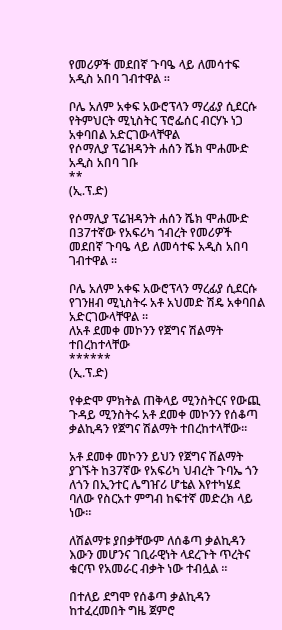የመሪዎች መደበኛ ጉባዔ ላይ ለመሳተፍ አዲስ አበባ ገብተዋል ።

ቦሌ አለም አቀፍ አውሮፕላን ማረፊያ ሲደርሱ የትምህርት ሚኒስትር ፕሮፌሰር ብርሃኑ ነጋ አቀባበል አድርገውላቸዋል
የሶማሊያ ፕሬዝዳንት ሐሰን ሼክ ሞሐሙድ አዲስ አበባ ገቡ
**
(ኢ.ፕ.ድ)

የሶማሊያ ፕሬዝዳንት ሐሰን ሼክ ሞሐሙድ በ37ተኛው የአፍሪካ ኀብረት የመሪዎች መደበኛ ጉባዔ ላይ ለመሳተፍ አዲስ አበባ ገብተዋል ።

ቦሌ አለም አቀፍ አውሮፕላን ማረፊያ ሲደርሱ የገንዘብ ሚኒስትሩ አቶ አህመድ ሽዴ አቀባበል አድርገውላቸዋል ።
ለአቶ ደመቀ መኮንን የጀግና ሽልማት ተበረከተላቸው
******
(ኢ.ፕ.ድ)

የቀድሞ ምክትል ጠቅላይ ሚንስትርና የውጪ ጉዳይ ሚንስትሩ አቶ ደመቀ መኮንን የሰቆጣ ቃልኪዳን የጀግና ሽልማት ተበረከተላቸው።

አቶ ደመቀ መኮንን ይህን የጀግና ሽልማት ያገኙት ከ37ኛው የአፍሪካ ህብረት ጉባኤ ጎን ለጎን በኢንተር ሌግዠሪ ሆቴል እየተካሄደ ባለው የስርአተ ምግብ ከፍተኛ መድረክ ላይ ነው።

ለሽልማቱ ያበቃቸውም ለሰቆጣ ቃልኪዳን እውን መሆንና ገቢራዊነት ላደረጉት ጥረትና ቁርጥ የአመራር ብቃት ነው ተብሏል ።

በተለይ ደግሞ የሰቆጣ ቃልኪዳን ከተፈረመበት ግዜ ጀምሮ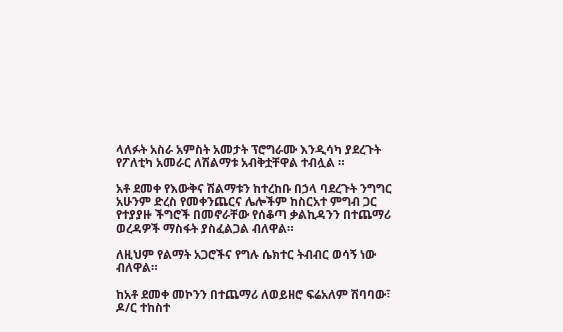ላለፉት አስራ አምስት አመታት ፕሮግራሙ እንዲሳካ ያደረጉት የፖለቲካ አመራር ለሽልማቱ አብቅቷቸዋል ተብሏል ።

አቶ ደመቀ የእውቅና ሽልማቱን ከተረከቡ በኃላ ባደረጉት ንግግር አሁንም ድረስ የመቀንጨርና ሌሎችም ከስርአተ ምግብ ጋር የተያያዙ ችግሮች በመኖራቸው የሰቆጣ ቃልኪዳንን በተጨማሪ ወረዳዎች ማስፋት ያስፈልጋል ብለዋል።

ለዚህም የልማት አጋሮችና የግሉ ሴክተር ትብብር ወሳኝ ነው ብለዋል።

ከአቶ ደመቀ መኮንን በተጨማሪ ለወይዘሮ ፍሬአለም ሽባባው፣ ዶ/ር ተከስተ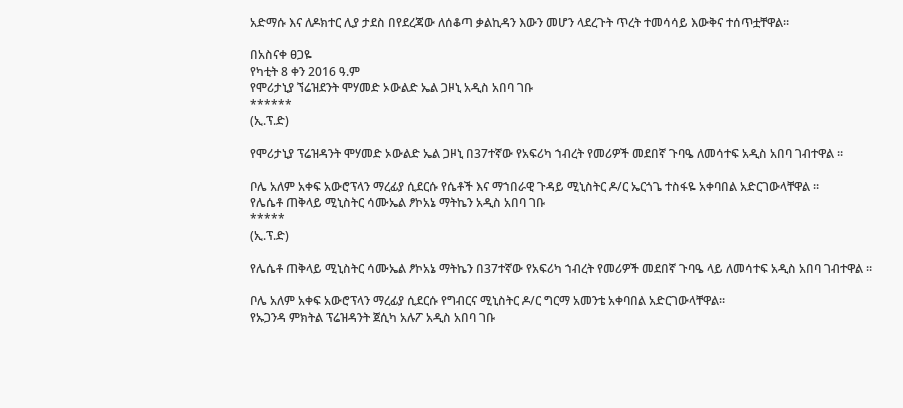አድማሱ እና ለዶክተር ሊያ ታደስ በየደረጃው ለሰቆጣ ቃልኪዳን እውን መሆን ላደረጉት ጥረት ተመሳሳይ እውቅና ተሰጥቷቸዋል።

በአስናቀ ፀጋዬ
የካቲት 8 ቀን 2016 ዓ.ም
የሞሪታኒያ ኘሬዝደንት ሞሃመድ ኦውልድ ኤል ጋዞኒ አዲስ አበባ ገቡ
******
(ኢ.ፕ.ድ)

የሞሪታኒያ ፕሬዝዳንት ሞሃመድ ኦውልድ ኤል ጋዞኒ በ37ተኛው የአፍሪካ ኀብረት የመሪዎች መደበኛ ጉባዔ ለመሳተፍ አዲስ አበባ ገብተዋል ።

ቦሌ አለም አቀፍ አውሮፕላን ማረፊያ ሲደርሱ የሴቶች እና ማኀበራዊ ጉዳይ ሚኒስትር ዶ/ር ኤርጎጌ ተስፋዬ አቀባበል አድርገውላቸዋል ።
የሌሴቶ ጠቅላይ ሚኒስትር ሳሙኤል ፆኮአኔ ማትኬን አዲስ አበባ ገቡ
*****
(ኢ.ፕ.ድ)

የሌሴቶ ጠቅላይ ሚኒስትር ሳሙኤል ፆኮአኔ ማትኬን በ37ተኛው የአፍሪካ ኀብረት የመሪዎች መደበኛ ጉባዔ ላይ ለመሳተፍ አዲስ አበባ ገብተዋል ።

ቦሌ አለም አቀፍ አውሮፕላን ማረፊያ ሲደርሱ የግብርና ሚኒስትር ዶ/ር ግርማ አመንቴ አቀባበል አድርገውላቸዋል።
የኡጋንዳ ምክትል ፕሬዝዳንት ጀሲካ አሉፖ አዲስ አበባ ገቡ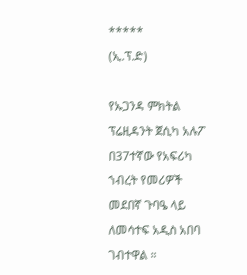*****
(ኢ.ፕ.ድ)

የኡጋንዳ ምክትል ፕሬዚዳንት ጀሲካ አሉፖ በ37ተኛው የአፍሪካ ኀብረት የመሪዎች መደበኛ ጉባዔ ላይ ለመሳተፍ አዲስ አበባ ገብተዋል ።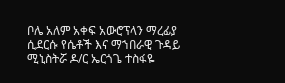ቦሌ አለም አቀፍ አውሮፕላን ማረፊያ ሲደርሱ የሴቶች እና ማኀበራዊ ጉዳይ ሚኒስትሯ ዶ/ር ኤርጎጌ ተስፋዬ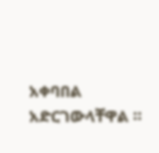አቀባበል አድርገውላቸዋል ።